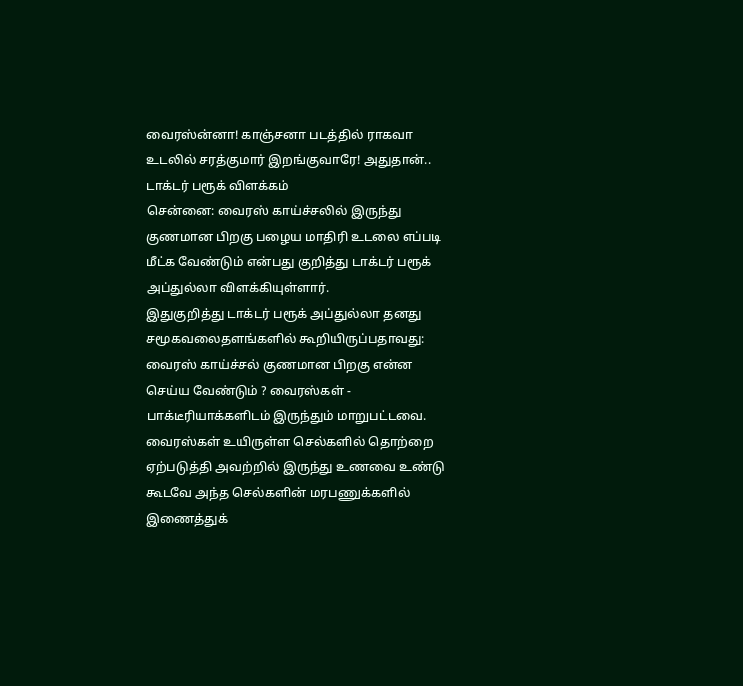வைரஸ்ன்னா! காஞ்சனா படத்தில் ராகவா உடலில் சரத்குமார் இறங்குவாரே! அதுதான்.. டாக்டர் பரூக் விளக்கம்
சென்னை: வைரஸ் காய்ச்சலில் இருந்து குணமான பிறகு பழைய மாதிரி உடலை எப்படி மீட்க வேண்டும் என்பது குறித்து டாக்டர் பரூக் அப்துல்லா விளக்கியுள்ளார்.
இதுகுறித்து டாக்டர் பரூக் அப்துல்லா தனது சமூகவலைதளங்களில் கூறியிருப்பதாவது: வைரஸ் காய்ச்சல் குணமான பிறகு என்ன செய்ய வேண்டும் ? வைரஸ்கள் - பாக்டீரியாக்களிடம் இருந்தும் மாறுபட்டவை. வைரஸ்கள் உயிருள்ள செல்களில் தொற்றை ஏற்படுத்தி அவற்றில் இருந்து உணவை உண்டு கூடவே அந்த செல்களின் மரபணுக்களில் இணைத்துக்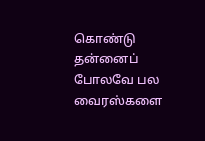கொண்டு தன்னைப் போலவே பல வைரஸ்களை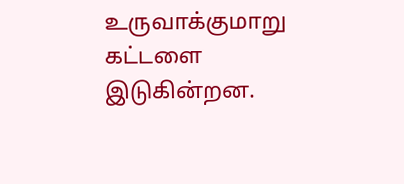உருவாக்குமாறு கட்டளை இடுகின்றன.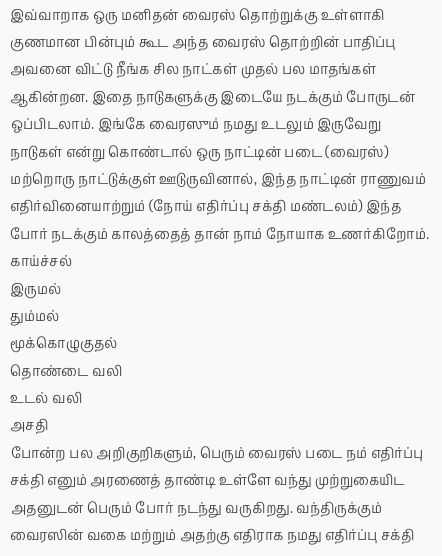இவ்வாறாக ஒரு மனிதன் வைரஸ் தொற்றுக்கு உள்ளாகி குணமான பின்பும் கூட அந்த வைரஸ் தொற்றின் பாதிப்பு அவனை விட்டு நீங்க சில நாட்கள் முதல் பல மாதங்கள் ஆகின்றன. இதை நாடுகளுக்கு இடையே நடக்கும் போருடன் ஒப்பிடலாம். இங்கே வைரஸும் நமது உடலும் இருவேறு நாடுகள் என்று கொண்டால் ஒரு நாட்டின் படை (வைரஸ்) மற்றொரு நாட்டுக்குள் ஊடுருவினால், இந்த நாட்டின் ராணுவம் எதிர்வினையாற்றும் (நோய் எதிர்ப்பு சக்தி மண்டலம்) இந்த போர் நடக்கும் காலத்தைத் தான் நாம் நோயாக உணர்கிறோம்.
காய்ச்சல்
இருமல்
தும்மல்
மூக்கொழுகுதல்
தொண்டை வலி
உடல் வலி
அசதி
போன்ற பல அறிகுறிகளும், பெரும் வைரஸ் படை நம் எதிர்ப்பு சக்தி எனும் அரணைத் தாண்டி உள்ளே வந்து முற்றுகையிட அதனுடன் பெரும் போர் நடந்து வருகிறது. வந்திருக்கும் வைரஸின் வகை மற்றும் அதற்கு எதிராக நமது எதிர்ப்பு சக்தி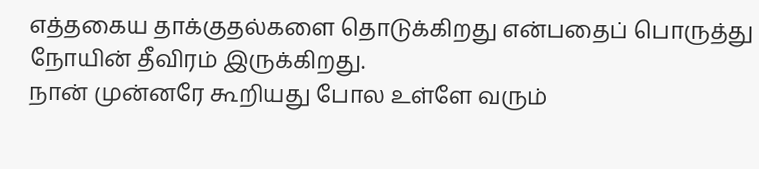எத்தகைய தாக்குதல்களை தொடுக்கிறது என்பதைப் பொருத்து நோயின் தீவிரம் இருக்கிறது.
நான் முன்னரே கூறியது போல உள்ளே வரும்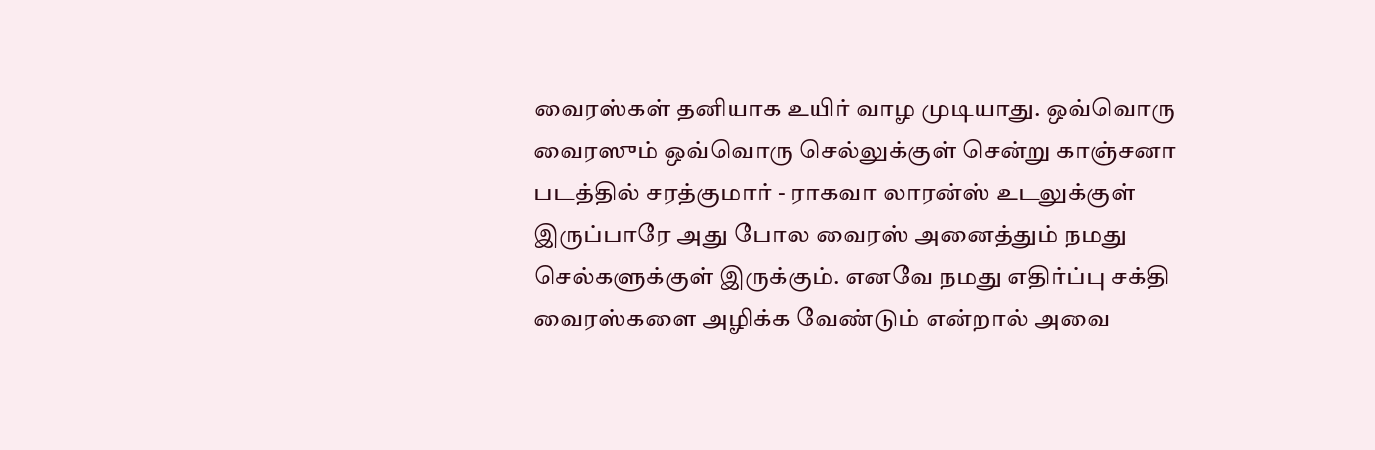வைரஸ்கள் தனியாக உயிர் வாழ முடியாது. ஒவ்வொரு வைரஸும் ஒவ்வொரு செல்லுக்குள் சென்று காஞ்சனா படத்தில் சரத்குமார் - ராகவா லாரன்ஸ் உடலுக்குள் இருப்பாரே அது போல வைரஸ் அனைத்தும் நமது செல்களுக்குள் இருக்கும். எனவே நமது எதிர்ப்பு சக்தி வைரஸ்களை அழிக்க வேண்டும் என்றால் அவை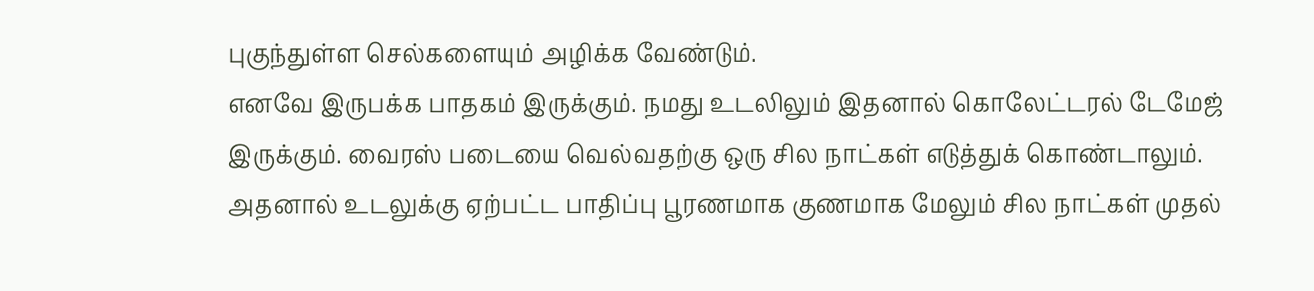புகுந்துள்ள செல்களையும் அழிக்க வேண்டும்.
எனவே இருபக்க பாதகம் இருக்கும். நமது உடலிலும் இதனால் கொலேட்டரல் டேமேஜ் இருக்கும். வைரஸ் படையை வெல்வதற்கு ஒரு சில நாட்கள் எடுத்துக் கொண்டாலும். அதனால் உடலுக்கு ஏற்பட்ட பாதிப்பு பூரணமாக குணமாக மேலும் சில நாட்கள் முதல்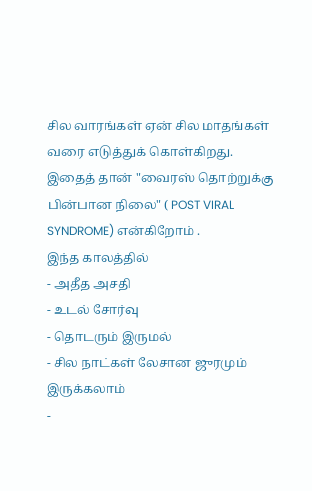சில வாரங்கள் ஏன் சில மாதங்கள் வரை எடுத்துக் கொள்கிறது. இதைத் தான் "வைரஸ் தொற்றுக்கு பின்பான நிலை" ( POST VIRAL SYNDROME) என்கிறோம் .
இந்த காலத்தில்
- அதீத அசதி
- உடல் சோர்வு
- தொடரும் இருமல்
- சில நாட்கள் லேசான ஜுரமும் இருக்கலாம்
-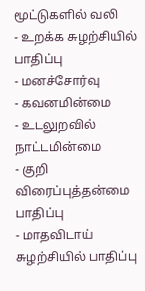மூட்டுகளில் வலி
- உறக்க சுழற்சியில் பாதிப்பு
- மனச்சோர்வு
- கவனமின்மை
- உடலுறவில் நாட்டமின்மை
- குறி விரைப்புத்தன்மை பாதிப்பு
- மாதவிடாய் சுழற்சியில் பாதிப்பு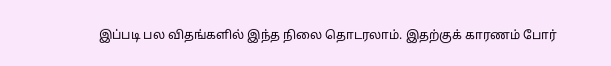இப்படி பல விதங்களில் இந்த நிலை தொடரலாம். இதற்குக் காரணம் போர்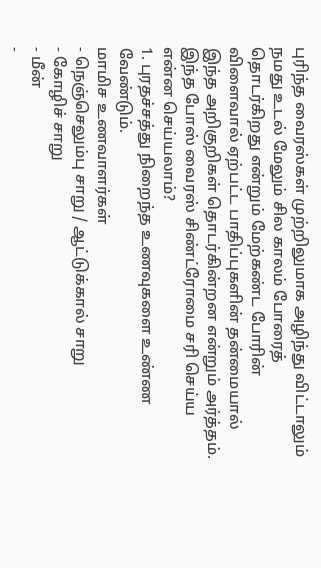புரிந்த வைரஸ்கள் முற்றிலுமாக அழிந்து விட்டாலும் நமது உடல் மேலும் சில காலம் போரைத் தொடர்கிறது என்றும் மேற்கண்ட போரின் விளைவால் ஏற்பட்ட பாதிப்புகளின் தன்மையால் இந்த அறிகுறிகள் தொடர்கின்றன என்றும் அர்த்தம்.
இந்த போஸ் வைரஸ் சிண்ட்ரோமை சரி செய்ய என்ன செய்யலாம்?
1. புரதச்சத்து நிறைந்த உணவுகளை உண்ண வேண்டும்.
மாமிச உணவாளர்கள்
- நெஞ்செலும்பு சாறு / ஆட்டுக்கால் சாறு
- கோழிச் சாறு
- மீன்
-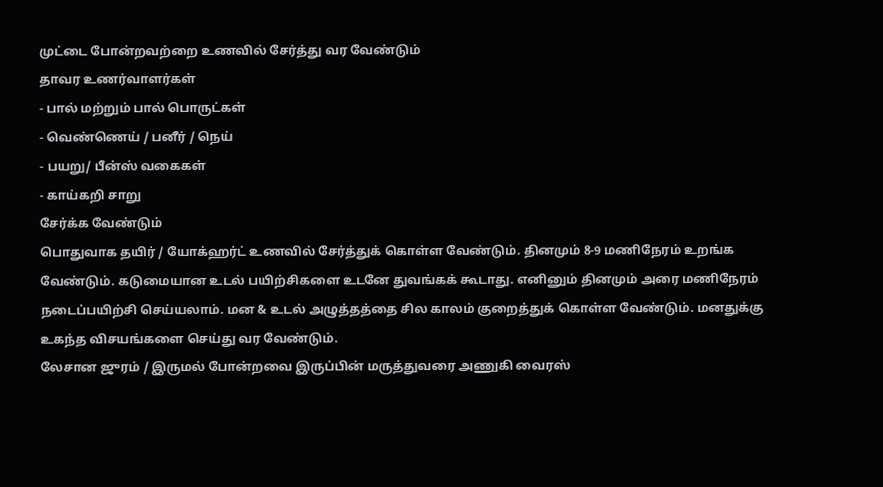முட்டை போன்றவற்றை உணவில் சேர்த்து வர வேண்டும்
தாவர உணர்வாளர்கள்
- பால் மற்றும் பால் பொருட்கள்
- வெண்ணெய் / பனீர் / நெய்
- பயறு/ பீன்ஸ் வகைகள்
- காய்கறி சாறு
சேர்க்க வேண்டும்
பொதுவாக தயிர் / யோக்ஹர்ட் உணவில் சேர்த்துக் கொள்ள வேண்டும். தினமும் 8-9 மணிநேரம் உறங்க வேண்டும். கடுமையான உடல் பயிற்சிகளை உடனே துவங்கக் கூடாது. எனினும் தினமும் அரை மணிநேரம் நடைப்பயிற்சி செய்யலாம். மன & உடல் அழுத்தத்தை சில காலம் குறைத்துக் கொள்ள வேண்டும். மனதுக்கு உகந்த விசயங்களை செய்து வர வேண்டும்.
லேசான ஜுரம் / இருமல் போன்றவை இருப்பின் மருத்துவரை அணுகி வைரஸ்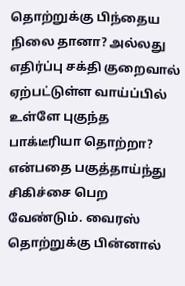தொற்றுக்கு பிந்தைய நிலை தானா? அல்லது எதிர்ப்பு சக்தி குறைவால் ஏற்பட்டுள்ள வாய்ப்பில் உள்ளே புகுந்த பாக்டீரியா தொற்றா? என்பதை பகுத்தாய்ந்து சிகிச்சை பெற வேண்டும். வைரஸ் தொற்றுக்கு பின்னால்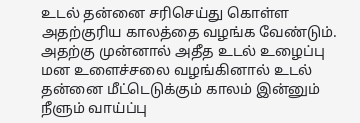உடல் தன்னை சரிசெய்து கொள்ள அதற்குரிய காலத்தை வழங்க வேண்டும்.
அதற்கு முன்னால் அதீத உடல் உழைப்பு மன உளைச்சலை வழங்கினால் உடல் தன்னை மீட்டெடுக்கும் காலம் இன்னும் நீளும் வாய்ப்பு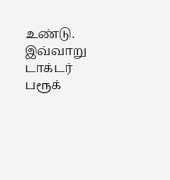உண்டு. இவ்வாறு டாக்டர் பரூக்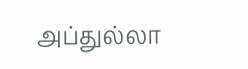அப்துல்லா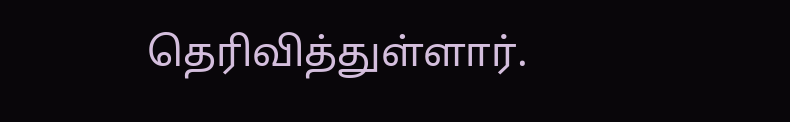தெரிவித்துள்ளார்.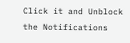Click it and Unblock the Notifications